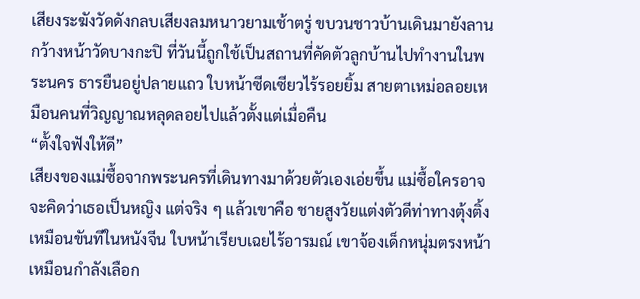เสียงระฆังวัดดังกลบเสียงลมหนาวยามเช้าตรู่ ขบวนชาวบ้านเดินมายังลานกว้างหน้าวัดบางกะปิ ที่วันนี้ถูกใช้เป็นสถานที่คัดตัวลูกบ้านไปทำงานในพระนคร ธารยืนอยู่ปลายแถว ใบหน้าซีดเซียวไร้รอยยิ้ม สายตาเหม่อลอยเหมือนคนที่วิญญาณหลุดลอยไปแล้วตั้งแต่เมื่อคืน
“ตั้งใจฟังให้ดี”
เสียงของแม่ซื้อจากพระนครที่เดินทางมาด้วยตัวเองเอ่ยขึ้น แม่ซื้อใครอาจจะคิดว่าเธอเป็นหญิง แต่จริง ๆ แล้วเขาคือ ชายสูงวัยแต่งตัวดีท่าทางตุ้งติ้งเหมือนขันทีในหนังจีน ใบหน้าเรียบเฉยไร้อารมณ์ เขาจ้องเด็กหนุ่มตรงหน้าเหมือนกำลังเลือก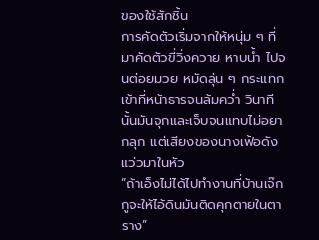ของใช้สักชิ้น
การคัดตัวเริ่มจากให้หนุ่ม ๆ ที่มาคัดตัวขี่วิ่งควาย หาบน้ำ ไปจนต่อยมวย หมัดลุ่น ๆ กระแทกเข้าที่หน้าธารจนล้มคว่ำ วินาทีนั้นมันจุกและเจ็บจนแทบไม่อยากลุก แต่เสียงของนางเฟ้อดังแว่วมาในหัว
“ถ้าเอ็งไม่ได้ไปทำงานที่บ้านเจ๊ก กูจะให้ไอ้ดินมันติดคุกตายในตาราง”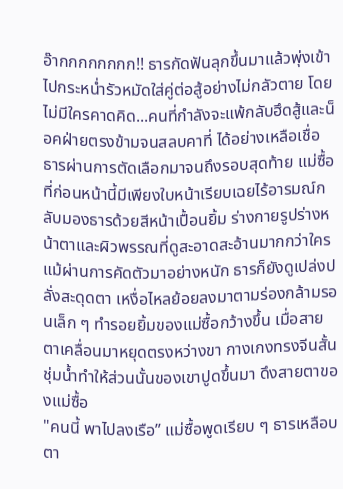อ๊ากกกกกกกก!! ธารกัดฟันลุกขึ้นมาแล้วพุ่งเข้าไปกระหน่ำรัวหมัดใส่คู่ต่อสู้อย่างไม่กลัวตาย โดยไม่มีใครคาดคิด...คนที่กำลังจะแพ้กลับฮึดสู้และน็อคฝ่ายตรงข้ามจนสลบคาที่ ได้อย่างเหลือเชื่อ
ธารผ่านการตัดเลือกมาจนถึงรอบสุดท้าย แม่ซื้อที่ก่อนหน้านี้มีเพียงใบหน้าเรียบเฉยไร้อารมณ์กลับมองธารด้วยสีหน้าเปื้อนยิ้ม ร่างกายรูปร่างหน้าตาและผิวพรรณที่ดูสะอาดสะอ้านมากกว่าใคร แม้ผ่านการคัดตัวมาอย่างหนัก ธารก็ยังดูเปล่งปลั่งสะดุดตา เหงื่อไหลย้อยลงมาตามร่องกล้ามรอนเล็ก ๆ ทำรอยยิ้มของแม่ซื้อกว้างขึ้น เมื่อสายตาเคลื่อนมาหยุดตรงหว่างขา กางเกงทรงจีนสั้นชุ่มน้ำทำให้ส่วนนั้นของเขาปูดขึ้นมา ดึงสายตาของแม่ซื้อ
"คนนี้ พาไปลงเรือ” แม่ซื้อพูดเรียบ ๆ ธารเหลือบตา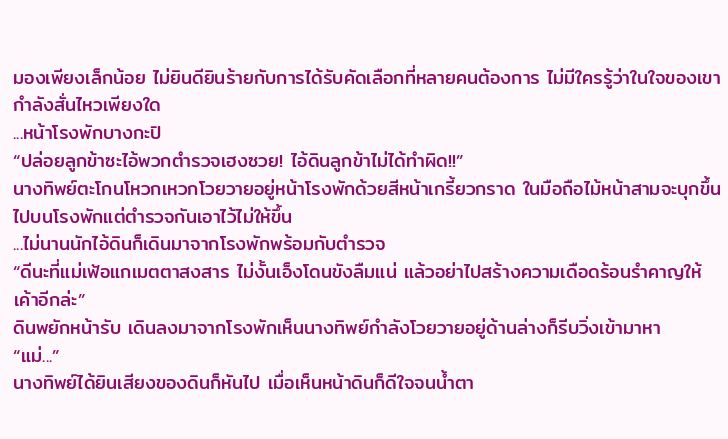มองเพียงเล็กน้อย ไม่ยินดียินร้ายกับการได้รับคัดเลือกที่หลายคนต้องการ ไม่มีใครรู้ว่าในใจของเขากำลังสั่นไหวเพียงใด
...หน้าโรงพักบางกะปิ
“ปล่อยลูกข้าซะไอ้พวกตำรวจเฮงซวย! ไอ้ดินลูกข้าไม่ได้ทำผิด!!”
นางทิพย์ตะโกนโหวกเหวกโวยวายอยู่หน้าโรงพักด้วยสีหน้าเกรี้ยวกราด ในมือถือไม้หน้าสามจะบุกขึ้นไปบนโรงพักแต่ตำรวจกันเอาไว้ไม่ให้ขึ้น
...ไม่นานนักไอ้ดินก็เดินมาจากโรงพักพร้อมกับตำรวจ
“ดีนะที่แม่เฟ้อแกเมตตาสงสาร ไม่งั้นเอ็งโดนขังลืมแน่ แล้วอย่าไปสร้างความเดือดร้อนรำคาญให้เค้าอีกล่ะ”
ดินพยักหน้ารับ เดินลงมาจากโรงพักเห็นนางทิพย์กำลังโวยวายอยู่ด้านล่างก็รีบวิ่งเข้ามาหา
“แม่...”
นางทิพย์ได้ยินเสียงของดินก็หันไป เมื่อเห็นหน้าดินก็ดีใจจนน้ำตา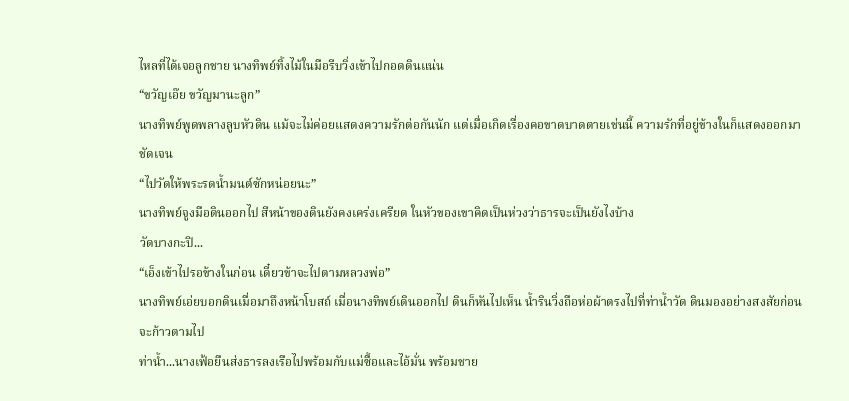ไหลที่ได้เจอลูกชาย นางทิพย์ทิ้งไม้ในมือรีบวิ่งเข้าไปกอดดินแน่น
“ขวัญเอ๊ย ขวัญมานะลูก”
นางทิพย์พูดพลางลูบหัวดิน แม้จะไม่ค่อยแสดงความรักต่อกันนัก แต่เมื่อเกิดเรื่องคอขาดบาดตายเช่นนี้ ความรักที่อยู่ข้างในก็แสดงออกมาชัดเจน
“ไปวัดให้พระรดน้ำมนต์ซักหน่อยนะ”
นางทิพย์จูงมือดินออกไป สีหน้าของดินยังคงเคร่งเครียด ในหัวของเขาคิดเป็นห่วงว่าธารจะเป็นยังไงบ้าง
วัดบางกะปิ...
“เอ็งเข้าไปรอข้างในก่อน เดี๋ยวข้าจะไปตามหลวงพ่อ”
นางทิพย์เอ่ยบอกดินเมื่อมาถึงหน้าโบสถ์ เมื่อนางทิพย์เดินออกไป ดินก็หันไปเห็น น้ำรินวิ่งถือห่อผ้าตรงไปที่ท่าน้ำวัด ดินมองอย่างสงสัยก่อนจะก้าวตามไป
ท่าน้ำ...นางเฟ้อยืนส่งธารลงเรือไปพร้อมกับแม่ซื้อและไอ้มั่น พร้อมชาย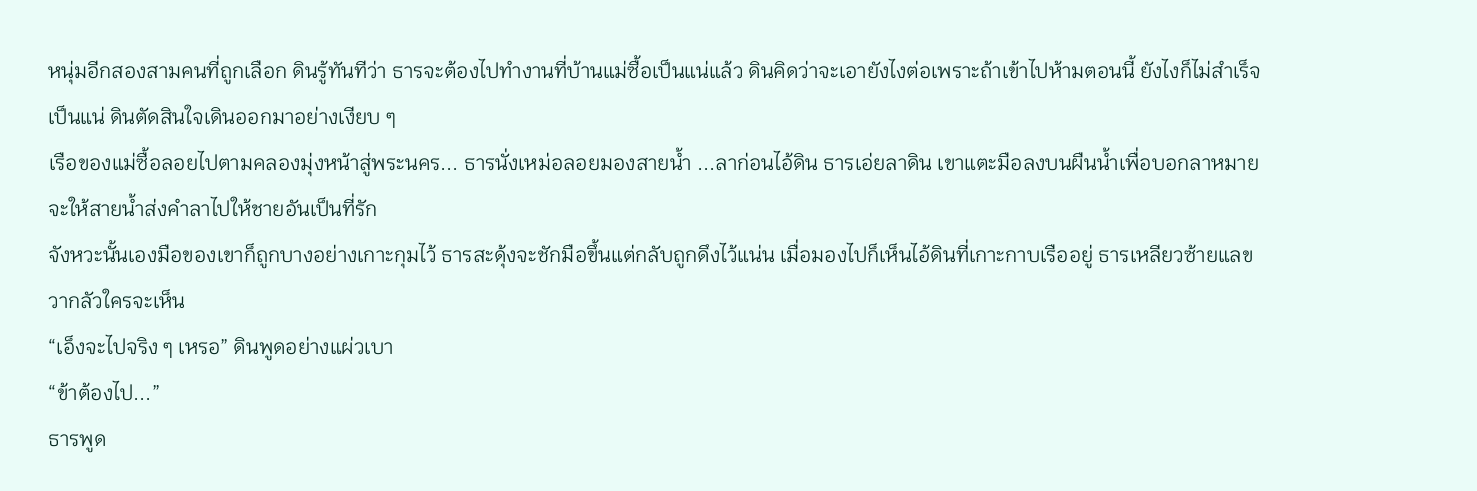หนุ่มอีกสองสามคนที่ถูกเลือก ดินรู้ทันทีว่า ธารจะต้องไปทำงานที่บ้านแม่ซื้อเป็นแน่แล้ว ดินคิดว่าจะเอายังไงต่อเพราะถ้าเข้าไปห้ามตอนนี้ ยังไงก็ไม่สำเร็จเป็นแน่ ดินตัดสินใจเดินออกมาอย่างเงียบ ๆ
เรือของแม่ซื้อลอยไปตามคลองมุ่งหน้าสู่พระนคร... ธารนั่งเหม่อลอยมองสายน้ำ ...ลาก่อนไอ้ดิน ธารเอ่ยลาดิน เขาแตะมือลงบนผืนน้ำเพื่อบอกลาหมายจะให้สายน้ำส่งคำลาไปให้ชายอันเป็นที่รัก
จังหวะนั้นเองมือของเขาก็ถูกบางอย่างเกาะกุมไว้ ธารสะดุ้งจะชักมือขึ้นแต่กลับถูกดึงไว้แน่น เมื่อมองไปก็เห็นไอ้ดินที่เกาะกาบเรืออยู่ ธารเหลียวซ้ายแลขวากลัวใครจะเห็น
“เอ็งจะไปจริง ๆ เหรอ” ดินพูดอย่างแผ่วเบา
“ข้าต้องไป...”
ธารพูด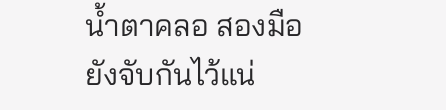น้ำตาคลอ สองมือยังจับกันไว้แน่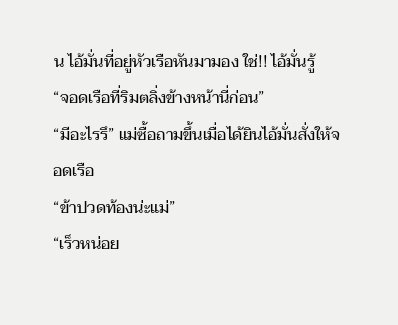น ไอ้มั่นที่อยู่หัวเรือหันมามอง ใช่!! ไอ้มั่นรู้
“จอดเรือที่ริมตลิ่งข้างหน้านี่ก่อน”
“มีอะไรรึ” แม่ซื้อถามขึ้นเมื่อได้ยินไอ้มั่นสั่งให้จอดเรือ
“ข้าปวดท้องน่ะแม่”
“เร็วหน่อย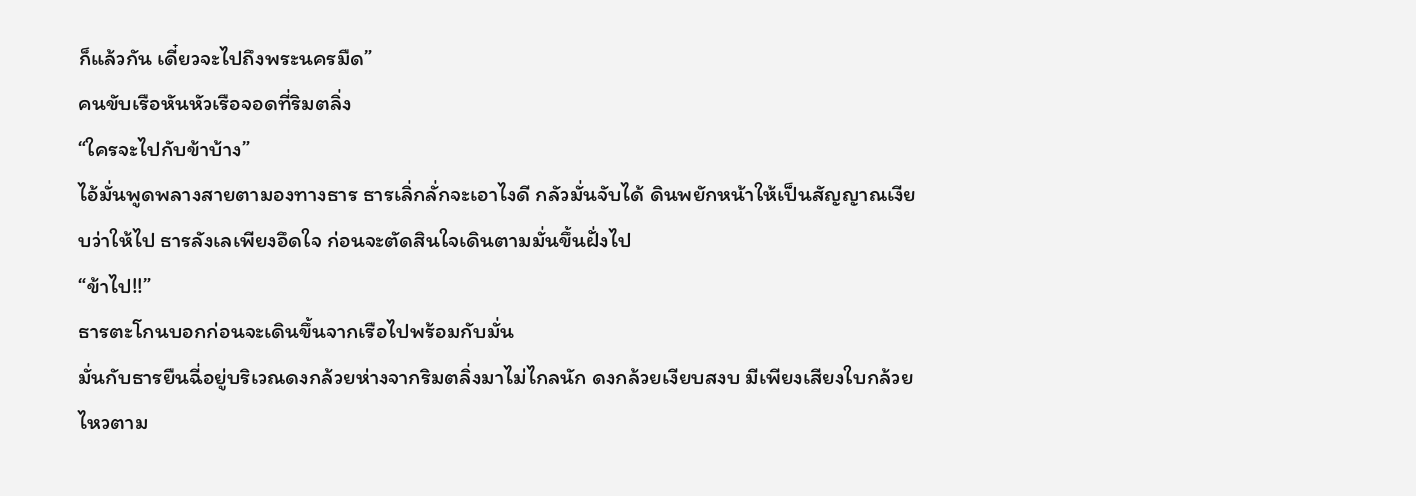ก็แล้วกัน เดี๋ยวจะไปถึงพระนครมืด”
คนขับเรือหันหัวเรือจอดที่ริมตลิ่ง
“ใครจะไปกับข้าบ้าง”
ไอ้มั่นพูดพลางสายตามองทางธาร ธารเลิ่กลั่กจะเอาไงดี กลัวมั่นจับได้ ดินพยักหน้าให้เป็นสัญญาณเงียบว่าให้ไป ธารลังเลเพียงอึดใจ ก่อนจะตัดสินใจเดินตามมั่นขึ้นฝั่งไป
“ข้าไป!!”
ธารตะโกนบอกก่อนจะเดินขึ้นจากเรือไปพร้อมกับมั่น
มั่นกับธารยืนฉี่อยู่บริเวณดงกล้วยห่างจากริมตลิ่งมาไม่ไกลนัก ดงกล้วยเงียบสงบ มีเพียงเสียงใบกล้วยไหวตาม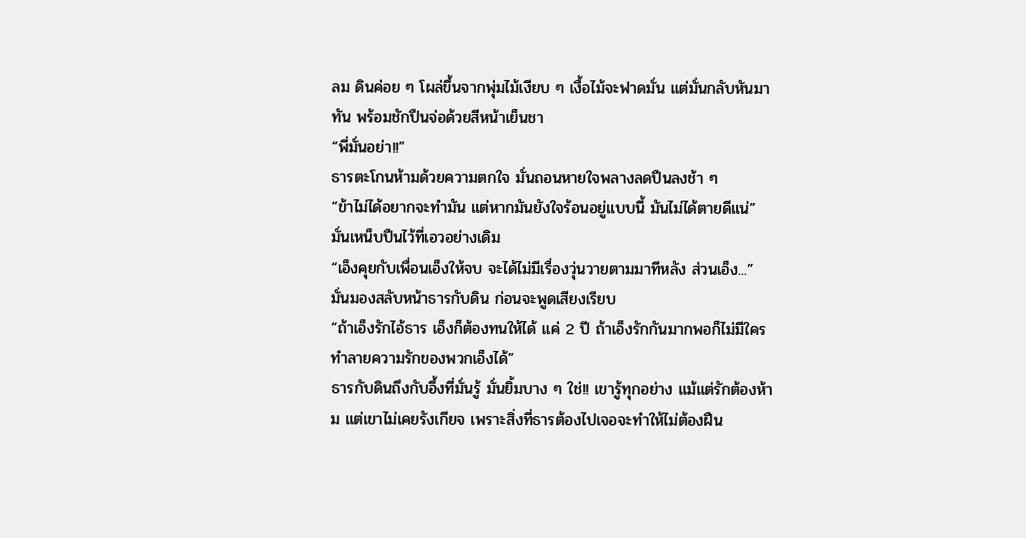ลม ดินค่อย ๆ โผล่ขึ้นจากพุ่มไม้เงียบ ๆ เงื้อไม้จะฟาดมั่น แต่มั่นกลับหันมาทัน พร้อมชักปืนจ่อด้วยสีหน้าเย็นชา
“พี่มั่นอย่า!!”
ธารตะโกนห้ามด้วยความตกใจ มั่นถอนหายใจพลางลดปืนลงช้า ๆ
“ข้าไม่ได้อยากจะทำมัน แต่หากมันยังใจร้อนอยู่แบบนี้ มันไม่ได้ตายดีแน่” มั่นเหน็บปืนไว้ที่เอวอย่างเดิม
“เอ็งคุยกับเพื่อนเอ็งให้จบ จะได้ไม่มีเรื่องวุ่นวายตามมาทีหลัง ส่วนเอ็ง...”
มั่นมองสลับหน้าธารกับดิน ก่อนจะพูดเสียงเรียบ
“ถ้าเอ็งรักไอ้ธาร เอ็งก็ต้องทนให้ได้ แค่ 2 ปี ถ้าเอ็งรักกันมากพอก็ไม่มีใครทำลายความรักของพวกเอ็งได้”
ธารกับดินถึงกับอึ้งที่มั่นรู้ มั่นยิ้มบาง ๆ ใช่!! เขารู้ทุกอย่าง แม้แต่รักต้องห้าม แต่เขาไม่เคยรังเกียจ เพราะสิ่งที่ธารต้องไปเจอจะทำให้ไม่ต้องฝืน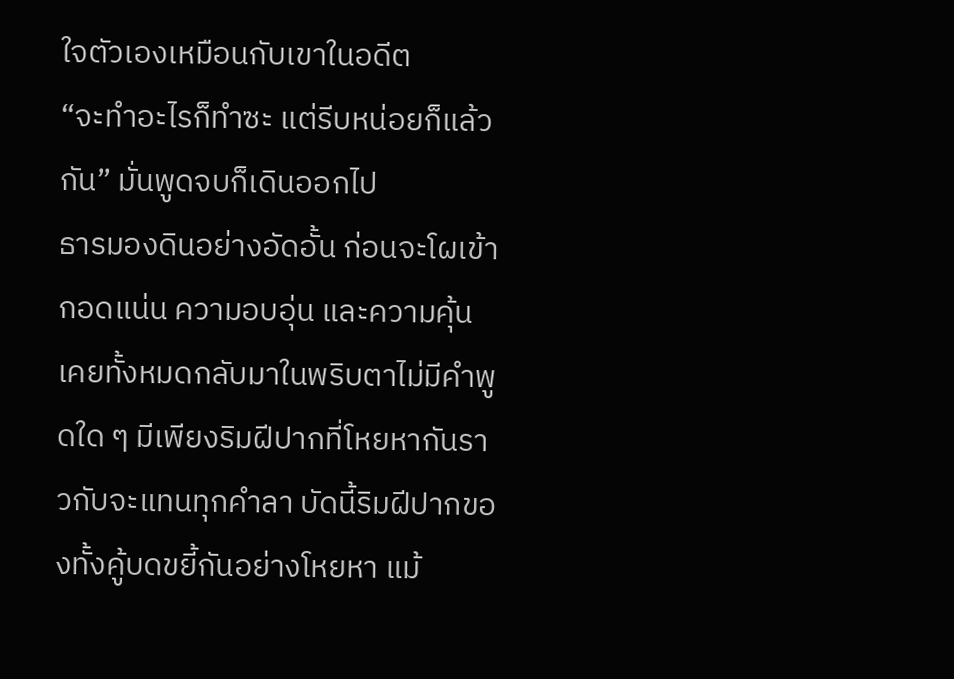ใจตัวเองเหมือนกับเขาในอดีต
“จะทำอะไรก็ทำซะ แต่รีบหน่อยก็แล้วกัน” มั่นพูดจบก็เดินออกไป
ธารมองดินอย่างอัดอั้น ก่อนจะโผเข้ากอดแน่น ความอบอุ่น และความคุ้นเคยทั้งหมดกลับมาในพริบตาไม่มีคำพูดใด ๆ มีเพียงริมฝีปากที่โหยหากันราวกับจะแทนทุกคำลา บัดนี้ริมฝีปากของทั้งคู้บดขยี้กันอย่างโหยหา แม้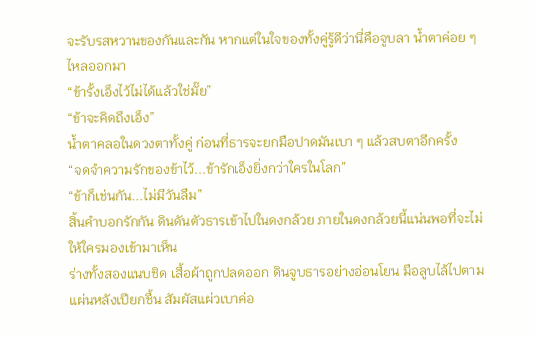จะรับรสหวานของกันและกัน หากแต่ในใจของทั้งคู่รู้ดีว่านี่คือจูบลา น้ำตาค่อย ๆ ไหลออกมา
“ข้ารั้งเอ็งไว้ไม่ได้แล้วใช่มั๊ย”
“ข้าจะคิดถึงเอ็ง”
น้ำตาคลอในดวงตาทั้งคู่ ก่อนที่ธารจะยกมือปาดมันเบา ๆ แล้วสบตาอีกครั้ง
“จดจำความรักของข้าไว้...ข้ารักเอ็งยิ่งกว่าใครในโลก”
“ข้าก็เช่นกัน...ไม่มีวันลืม”
สิ้นคำบอกรักกัน ดินดันตัวธารเข้าไปในดงกล้วย ภายในดงกล้วยนี้แน่นพอที่จะไม่ให้ใครมองเข้ามาเห็น
ร่างทั้งสองแนบชิด เสื้อผ้าถูกปลดออก ดินจูบธารอย่างอ่อนโยน มือลูบไล้ไปตามแผ่นหลังเปียกชื้น สัมผัสแผ่วเบาค่อ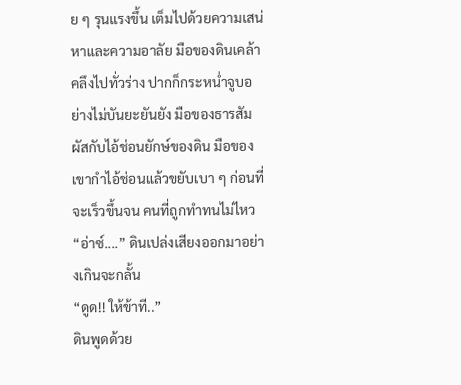ย ๆ รุนแรงขึ้น เต็มไปด้วยความเสน่หาและความอาลัย มือของดินเคล้าคลึงไปทั่วร่าง ปากก็กระหน่ำจูบอย่างไม่บันยะยันยัง มือของธารสัมผัสกับไอ้ช่อนยักษ์ของดิน มือของเขากำไอ้ช่อนแล้วขยับเบา ๆ ก่อนที่จะเร็วขึ้นจน คนที่ถูกทำทนไม่ไหว
“อ่าซ์....” ดินเปล่งเสียงออกมาอย่างเกินจะกลั้น
“ดูด!! ให้ข้าที..”
ดินพูดด้วย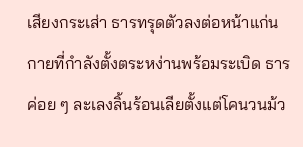เสียงกระเส่า ธารทรุดตัวลงต่อหน้าแก่นกายที่กำลังตั้งตระหง่านพร้อมระเบิด ธารค่อย ๆ ละเลงลิ้นร้อนเลียตั้งแต่โคนวนม้ว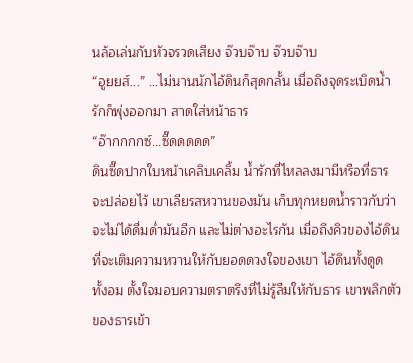นล้อเล่นกับหัวจรวดเสียง จ๊วบจ๊าบ จ๊วบจ๊าบ
“อูยยส์...” …ไม่นานนักไอ้ดินก็สุดกลั้น เมื่อถึงจุดระเบิดน้ำรักก็พุ่งออกมา สาดใส่หน้าธาร
“อ๊ากกกกซ์...ซี๊ดดดดด”
ดินซี๊ดปากใบหน้าเคลิบเคลิ้ม น้ำรักที่ไหลลงมามีหรือที่ธารจะปล่อยไว้ เขาเลียรสหวานของมัน เก็บทุกหยดน้ำราวกับว่าจะไม่ได้ดื่มด่ำมันอีก และไม่ต่างอะไรกัน เมื่อถึงคิวของไอ้ดินที่จะเติมความหวานให้กับยอดดวงใจของเขา ไอ้ดินทั้งดูด ทั้งอม ตั้งใจมอบความตราตรึงที่ไม่รู้ลืมให้กับธาร เขาพลิกตัวของธารเข้า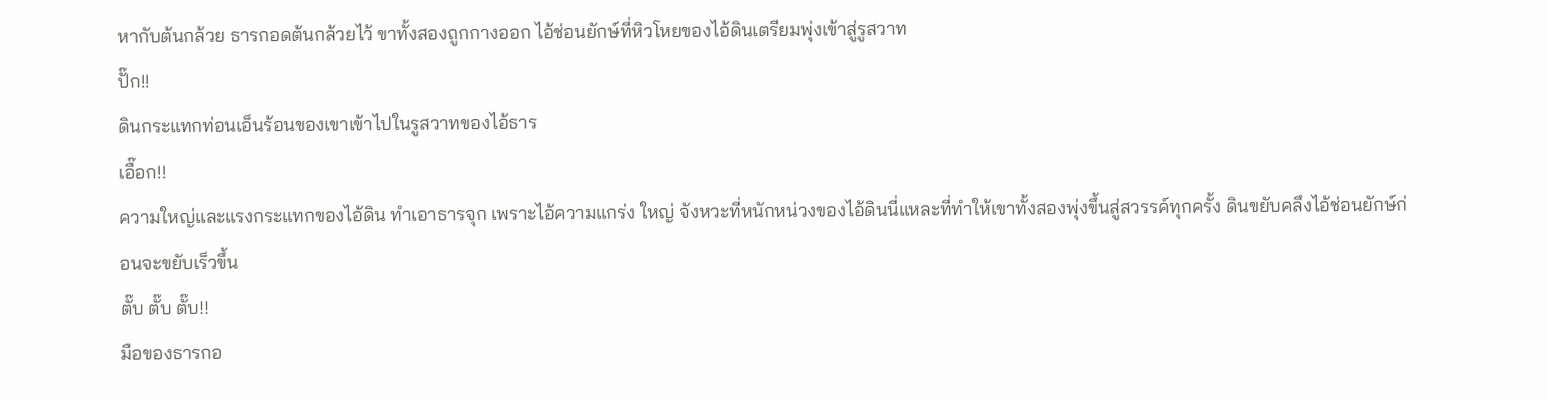หากับต้นกล้วย ธารกอดต้นกล้วยไว้ ขาทั้งสองถูกกางออก ไอ้ช่อนยักษ์ที่หิวโหยของไอ้ดินเตรียมพุ่งเข้าสู่รูสวาท
ปั๊ก!!
ดินกระแทกท่อนเอ็นร้อนของเขาเข้าไปในรูสวาทของไอ้ธาร
เอื๊อก!!
ความใหญ่และแรงกระแทกของไอ้ดิน ทำเอาธารจุก เพราะไอ้ความแกร่ง ใหญ่ จังหวะที่หนักหน่วงของไอ้ดินนี่แหละที่ทำให้เขาทั้งสองพุ่งขึ้นสู่สวรรค์ทุกครั้ง ดินขยับคลึงไอ้ช่อนยักษ์ก่อนจะขยับเร็วขึ้น
ตั๊บ ตั๊บ ตั๊บ!!
มือของธารกอ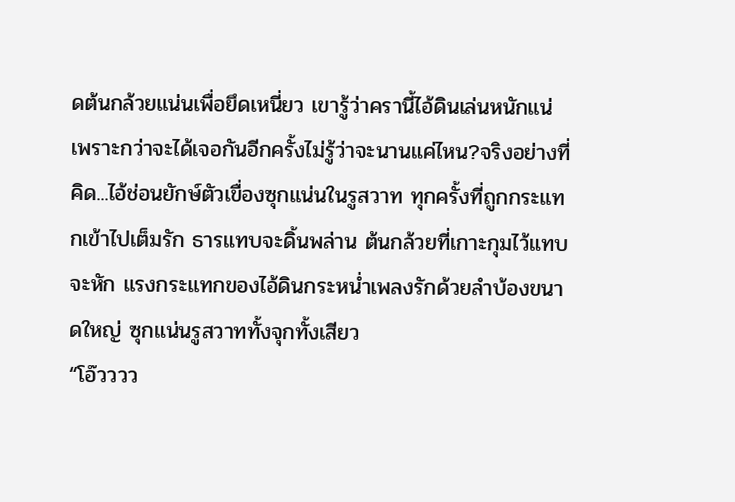ดต้นกล้วยแน่นเพื่อยึดเหนี่ยว เขารู้ว่าครานี้ไอ้ดินเล่นหนักแน่ เพราะกว่าจะได้เจอกันอีกครั้งไม่รู้ว่าจะนานแค่ไหน?จริงอย่างที่คิด...ไอ้ช่อนยักษ์ตัวเขื่องซุกแน่นในรูสวาท ทุกครั้งที่ถูกกระแทกเข้าไปเต็มรัก ธารแทบจะดิ้นพล่าน ต้นกล้วยที่เกาะกุมไว้แทบจะหัก แรงกระแทกของไอ้ดินกระหน่ำเพลงรักด้วยลำบ้องขนาดใหญ่ ซุกแน่นรูสวาททั้งจุกทั้งเสียว
“โอ๊วววว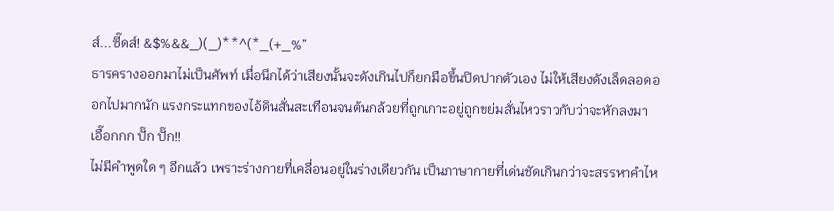ส์...ซี๊ดส์! &$%&&_)(_)**^(*_(+_%”
ธารครางออกมาไม่เป็นศัพท์ เมื่อนึกได้ว่าเสียงนั้นจะดังเกินไปก็ยกมือขึ้นปิดปากตัวเอง ไม่ให้เสียงดังเล็ดลอดออกไปมากนัก แรงกระแทกของไอ้ดินสั่นสะเทือนจนต้นกล้วยที่ถูกเกาะอยู่ถูกขย่มสั่นไหวราวกับว่าจะหักลงมา
เอื๊อกกก ปั๊ก ปั๊ก!!
ไม่มีคำพูดใด ๆ อีกแล้ว เพราะร่างกายที่เคลื่อนอยู่ในร่างเดียวกัน เป็นภาษากายที่เด่นชัดเกินกว่าจะสรรหาคำไห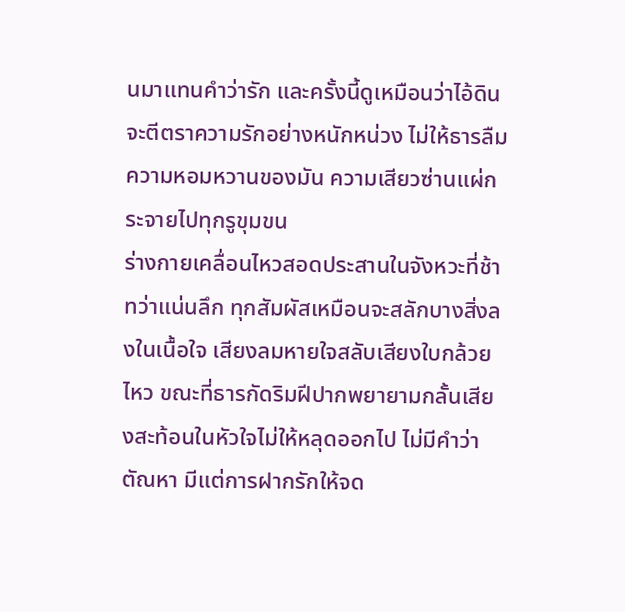นมาแทนคำว่ารัก และครั้งนี้ดูเหมือนว่าไอ้ดินจะตีตราความรักอย่างหนักหน่วง ไม่ให้ธารลืมความหอมหวานของมัน ความเสียวซ่านแผ่กระจายไปทุกรูขุมขน
ร่างกายเคลื่อนไหวสอดประสานในจังหวะที่ช้า ทว่าแน่นลึก ทุกสัมผัสเหมือนจะสลักบางสิ่งลงในเนื้อใจ เสียงลมหายใจสลับเสียงใบกล้วยไหว ขณะที่ธารกัดริมฝีปากพยายามกลั้นเสียงสะท้อนในหัวใจไม่ให้หลุดออกไป ไม่มีคำว่าตัณหา มีแต่การฝากรักให้จด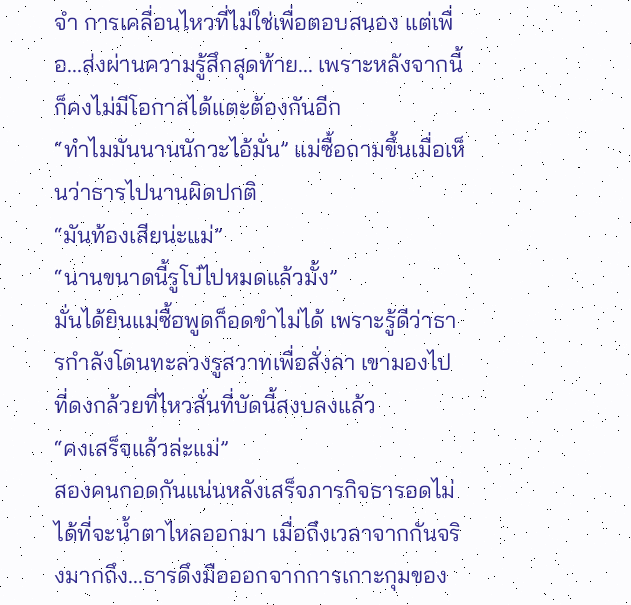จำ การเคลื่อนไหวที่ไม่ใช่เพื่อตอบสนอง แต่เพื่อ...ส่งผ่านความรู้สึกสุดท้าย... เพราะหลังจากนี้ ก็คงไม่มีโอกาสได้แตะต้องกันอีก
“ทำไมมันนานนักวะไอ้มั่น” แม่ซื้อถามขึ้นเมื่อเห็นว่าธารไปนานผิดปกติ
“มันท้องเสียน่ะแม่”
“นานขนาดนี้รูโบ๋ไปหมดแล้วมั้ง”
มั่นได้ยินแม่ซื้อพูดก็อดขำไม่ได้ เพราะรู้ดีว่าธารกำลังโดนทะลวงรูสวาทเพื่อสั่งลา เขามองไปที่ดงกล้วยที่ไหวสั่นที่บัดนี้สงบลงแล้ว
“คงเสร็จแล้วล่ะแม่”
สองคนกอดกันแน่นหลังเสร็จภารกิจธารอดไม่ได้ที่จะน้ำตาไหลออกมา เมื่อถึงเวลาจากกันจริงมากถึง...ธารดึงมือออกจากการเกาะกุมของ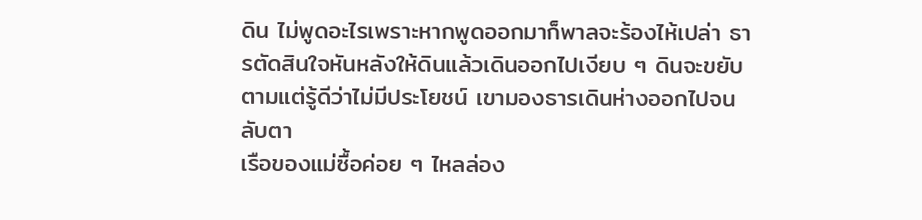ดิน ไม่พูดอะไรเพราะหากพูดออกมาก็พาลจะร้องไห้เปล่า ธารตัดสินใจหันหลังให้ดินแล้วเดินออกไปเงียบ ๆ ดินจะขยับตามแต่รู้ดีว่าไม่มีประโยชน์ เขามองธารเดินห่างออกไปจนลับตา
เรือของแม่ซื้อค่อย ๆ ไหลล่อง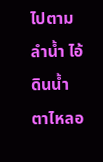ไปตามลำน้ำ ไอ้ดินน้ำตาไหลอ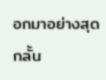อกมาอย่างสุดกลั้น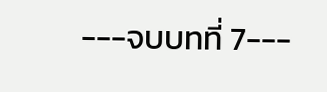---จบบทที่ 7---